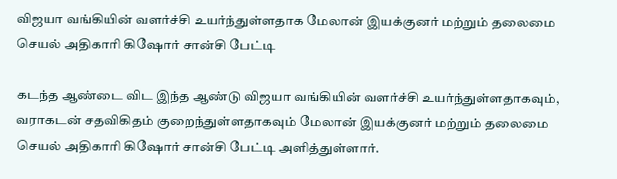விஜயா வங்கியின் வளர்ச்சி உயர்ந்துள்ளதாக மேலான் இயக்குனர் மற்றும் தலைமை செயல் அதிகாரி கிஷோர் சான்சி பேட்டி

கடந்த ஆண்டை விட இந்த ஆண்டு விஜயா வங்கியின் வளர்ச்சி உயர்ந்துள்ளதாகவும், வராகடன் சதவிகிதம் குறைந்துள்ளதாகவும் மேலான் இயக்குனர் மற்றும் தலைமை செயல் அதிகாரி கிஷோர் சான்சி பேட்டி அளித்துள்ளார்.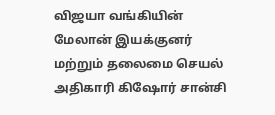விஜயா வங்கியின் மேலான் இயக்குனர் மற்றும் தலைமை செயல் அதிகாரி கிஷோர் சான்சி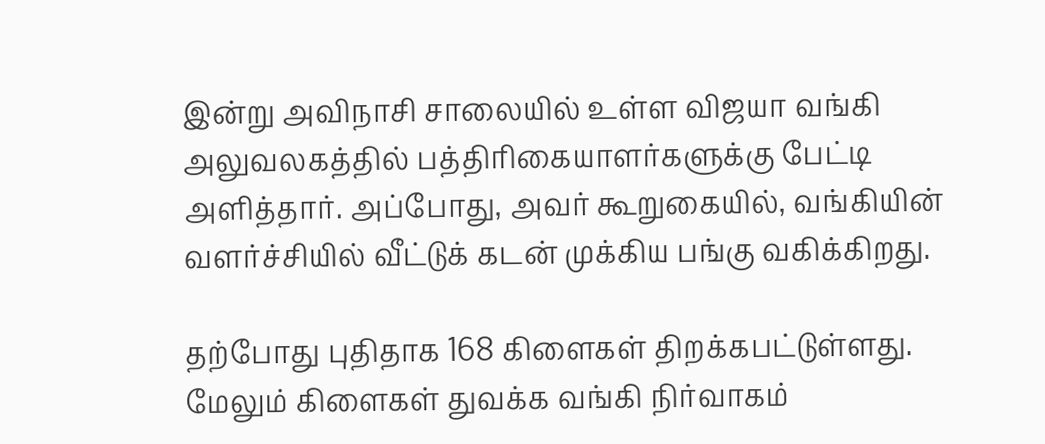இன்று அவிநாசி சாலையில் உள்ள விஜயா வங்கி அலுவலகத்தில் பத்திரிகையாளர்களுக்கு பேட்டி அளித்தார். அப்போது, அவர் கூறுகையில், வங்கியின் வளர்ச்சியில் வீட்டுக் கடன் முக்கிய பங்கு வகிக்கிறது.

தற்போது புதிதாக 168 கிளைகள் திறக்கபட்டுள்ளது. மேலும் கிளைகள் துவக்க வங்கி நிர்வாகம்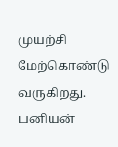முயற்சி மேற்கொண்டு வருகிறது. பனியன்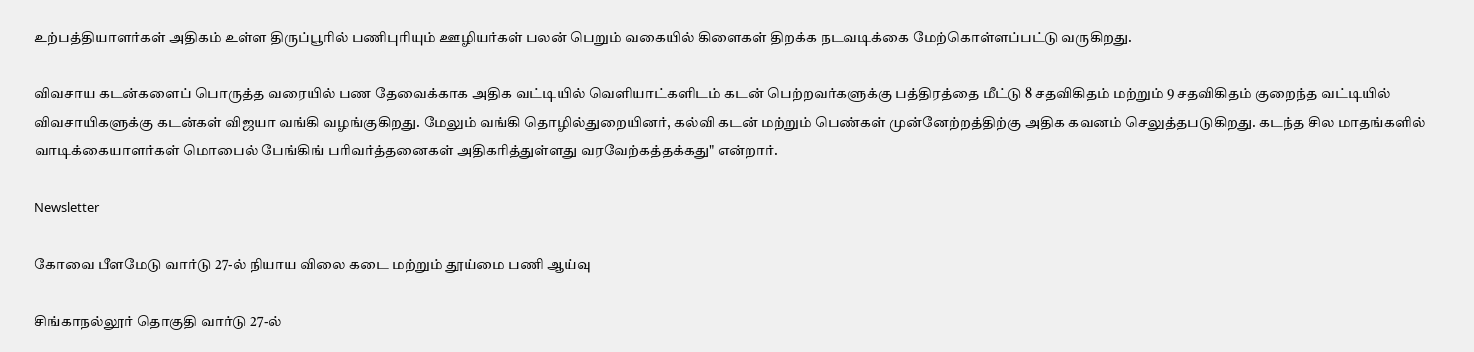உற்பத்தியாளர்கள் அதிகம் உள்ள திருப்பூரில் பணிபுரியும் ஊழியர்கள் பலன் பெறும் வகையில் கிளைகள் திறக்க நடவடிக்கை மேற்கொள்ளப்பட்டு வருகிறது.

விவசாய கடன்களைப் பொருத்த வரையில் பண தேவைக்காக அதிக வட்டியில் வெளியாட்களிடம் கடன் பெற்றவர்களுக்கு பத்திரத்தை மீட்டு 8 சதவிகிதம் மற்றும் 9 சதவிகிதம் குறைந்த வட்டியில் விவசாயிகளுக்கு கடன்கள் விஜயா வங்கி வழங்குகிறது. மேலும் வங்கி தொழில்துறையினர், கல்வி கடன் மற்றும் பெண்கள் முன்னேற்றத்திற்கு அதிக கவனம் செலுத்தபடுகிறது. கடந்த சில மாதங்களில் வாடிக்கையாளர்கள் மொபைல் பேங்கிங் பரிவர்த்தனைகள் அதிகரித்துள்ளது வரவேற்கத்தக்கது" என்றார்.

Newsletter

கோவை பீளமேடு வார்டு 27-ல் நியாய விலை கடை மற்றும் தூய்மை பணி ஆய்வு

சிங்காநல்லூர் தொகுதி வார்டு 27-ல்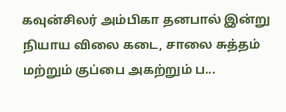கவுன்சிலர் அம்பிகா தனபால் இன்று நியாய விலை கடை, சாலை சுத்தம் மற்றும் குப்பை அகற்றும் ப...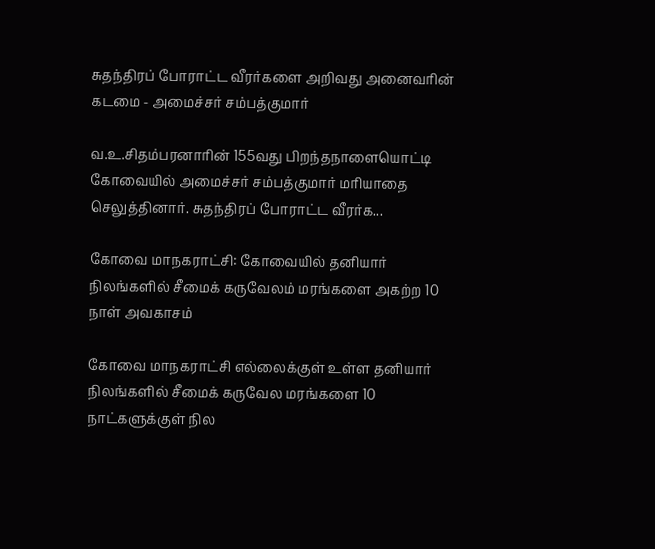சுதந்திரப் போராட்ட வீரர்களை அறிவது அனைவரின் கடமை - அமைச்சர் சம்பத்குமார்

வ.உ.சிதம்பரனாரின் 155வது பிறந்தநாளையொட்டி கோவையில் அமைச்சர் சம்பத்குமார் மரியாதை செலுத்தினார். சுதந்திரப் போராட்ட வீரர்க...

கோவை மாநகராட்சி: கோவையில் தனியார் நிலங்களில் சீமைக் கருவேலம் மரங்களை அகற்ற 10 நாள் அவகாசம்

கோவை மாநகராட்சி எல்லைக்குள் உள்ள தனியார் நிலங்களில் சீமைக் கருவேல மரங்களை 10 நாட்களுக்குள் நில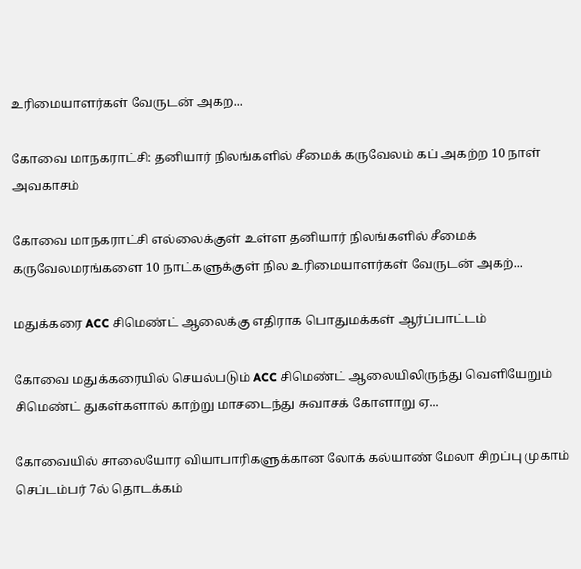உரிமையாளர்கள் வேருடன் அகற...

கோவை மாநகராட்சி: தனியார் நிலங்களில் சீமைக் கருவேலம் கப் அகற்ற 10 நாள் அவகாசம்

கோவை மாநகராட்சி எல்லைக்குள் உள்ள தனியார் நிலங்களில் சீமைக் கருவேலமரங்களை 10 நாட்களுக்குள் நில உரிமையாளர்கள் வேருடன் அகற்...

மதுக்கரை ACC சிமெண்ட் ஆலைக்கு எதிராக பொதுமக்கள் ஆர்ப்பாட்டம்

கோவை மதுக்கரையில் செயல்படும் ACC சிமெண்ட் ஆலையிலிருந்து வெளியேறும் சிமெண்ட் துகள்களால் காற்று மாசடைந்து சுவாசக் கோளாறு ஏ...

கோவையில் சாலையோர வியாபாரிகளுக்கான லோக் கல்யாண் மேலா சிறப்பு முகாம் செப்டம்பர் 7ல் தொடக்கம்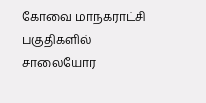கோவை மாநகராட்சி பகுதிகளில் சாலையோர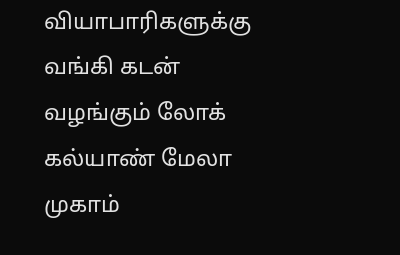வியாபாரிகளுக்கு வங்கி கடன் வழங்கும் லோக் கல்யாண் மேலா முகாம்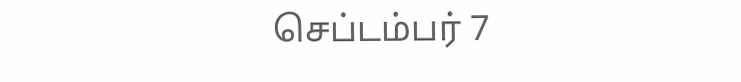செப்டம்பர் 7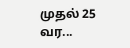முதல் 25 வர...